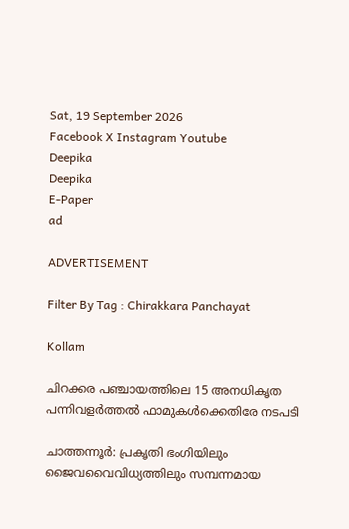Sat, 19 September 2026
Facebook X Instagram Youtube
Deepika
Deepika
E-Paper
ad

ADVERTISEMENT

Filter By Tag : Chirakkara Panchayat

Kollam

ചിറക്കര പഞ്ചായത്തിലെ 15 അനധികൃത പന്നിവളര്‍ത്തല്‍ ഫാമുകള്‍ക്കെതിരേ നടപടി

ചാത്തന്നൂര്‍: പ്രകൃതി ഭംഗിയിലും ജൈവവൈവിധ്യത്തിലും സമ്പന്നമായ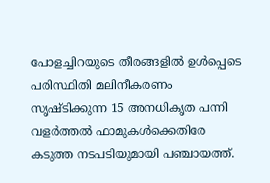പോളച്ചിറയുടെ തീരങ്ങളില്‍ ഉള്‍പ്പെടെ പരിസ്ഥിതി മലിനീകരണം സൃഷ്‌ടിക്കുന്ന 15 അനധികൃത പന്നി വളര്‍ത്തല്‍ ഫാമുകൾക്കെതിരേ കടുത്ത നടപടിയുമായി പഞ്ചായത്ത്.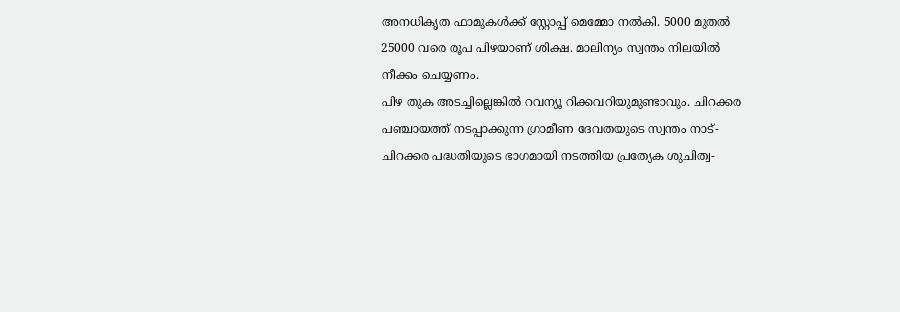അനധികൃത ഫാമുകള്‍ക്ക് സ്റ്റോപ്പ് മെമ്മോ നല്‍കി. 5000 മുതല്‍ 25000 വരെ രൂപ പിഴയാണ് ശിക്ഷ. മാലിന്യം സ്വന്തം നിലയില്‍ നീക്കം ചെയ്യണം.
പിഴ തുക അടച്ചില്ലെങ്കില്‍ റവന്യൂ റിക്കവറിയുമുണ്ടാവും. ചിറക്കര പഞ്ചായത്ത് നടപ്പാക്കുന്ന ഗ്രാമീണ ദേവതയുടെ സ്വന്തം നാട്- ചിറക്കര പദ്ധതിയുടെ ഭാഗമായി നടത്തിയ പ്രത്യേക ശുചിത്വ-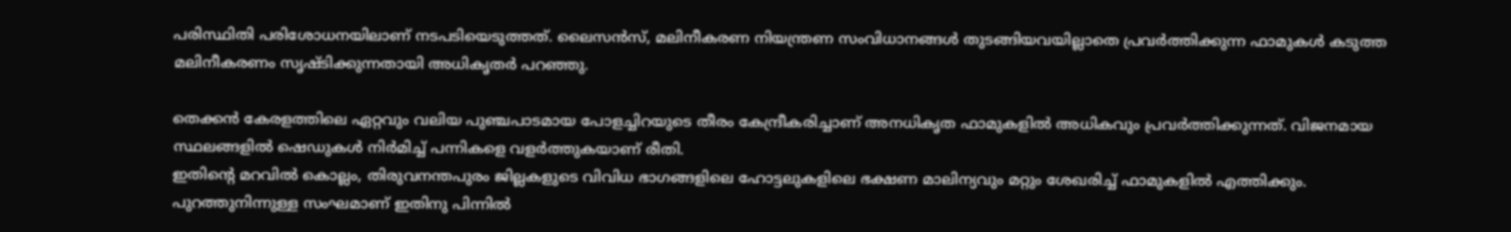പരിസ്ഥിതി പരിശോധനയിലാണ് നടപടിയെടുത്തത്. ലൈസന്‍സ്, മലിനീകരണ നിയന്ത്രണ സംവിധാനങ്ങള്‍ തുടങ്ങിയവയില്ലാതെ പ്രവര്‍ത്തിക്കുന്ന ഫാമുകള്‍ കടുത്ത മലിനീകരണം സൃഷ്ടിക്കുന്നതായി അധികൃതര്‍ പറഞ്ഞു.

തെക്കന്‍ കേരളത്തിലെ ഏറ്റവും വലിയ പുഞ്ചപാടമായ പോളച്ചിറയുടെ തീരം കേന്ദ്രീകരിച്ചാണ് അനധികൃത ഫാമുകളില്‍ അധികവും പ്രവര്‍ത്തിക്കുന്നത്. വിജനമായ സ്ഥലങ്ങളില്‍ ഷെഡുകള്‍ നിര്‍മിച്ച് പന്നികളെ വളര്‍ത്തുകയാണ് രീതി.
ഇതിന്‍റെ മറവില്‍ കൊല്ലം, തിരുവനന്തപുരം ജില്ലകളുടെ വിവിധ ഭാഗങ്ങളിലെ ഹോട്ടലുകളിലെ ഭക്ഷണ മാലിന്യവും മറ്റും ശേഖരിച്ച് ഫാമുകളില്‍ എത്തിക്കും.
പുറത്തുനിന്നുള്ള സംഘമാണ് ഇതിനു പിന്നില്‍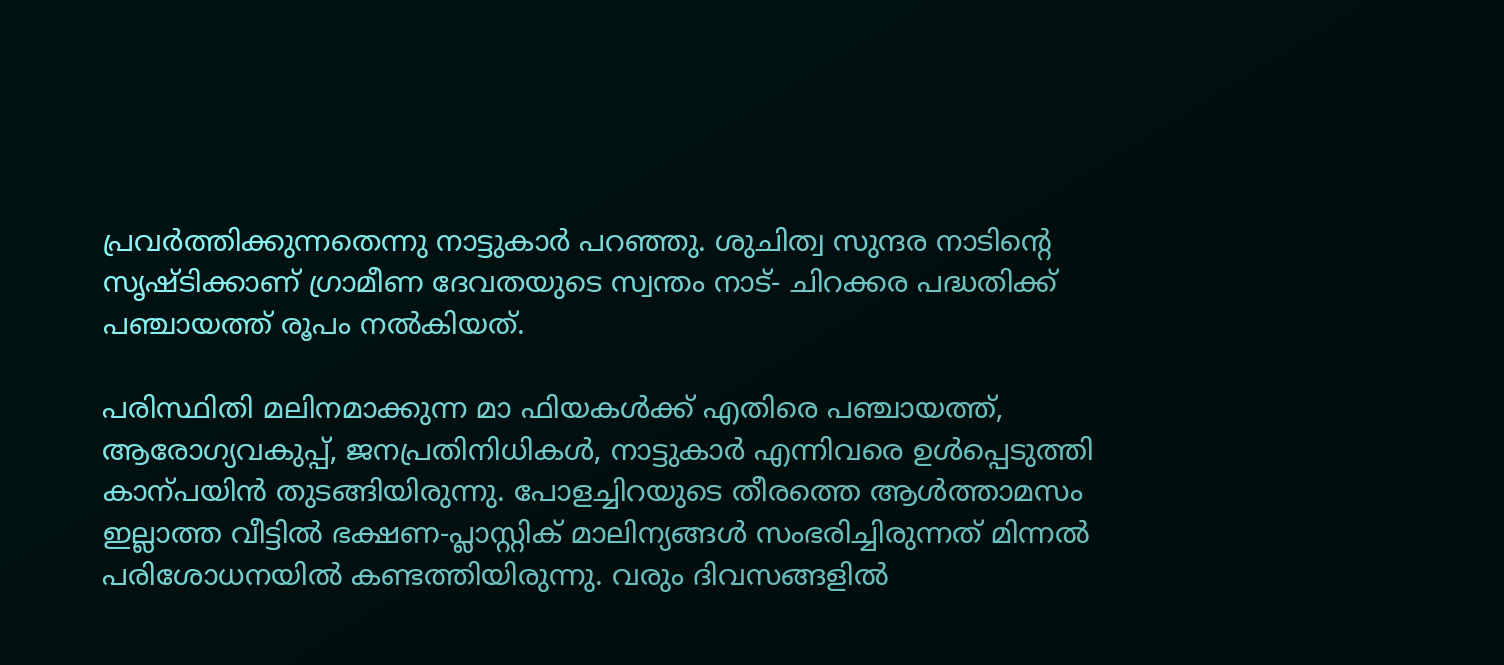പ്രവര്‍ത്തിക്കുന്നതെന്നു നാട്ടുകാര്‍ പറഞ്ഞു. ശുചിത്വ സുന്ദര നാടിന്‍റെ സൃഷ്‌ടിക്കാണ് ഗ്രാമീണ ദേവതയുടെ സ്വന്തം നാട്- ചിറക്കര പദ്ധതിക്ക് പഞ്ചായത്ത് രൂപം നല്‍കിയത്.

പരിസ്ഥിതി മലിനമാക്കുന്ന മാ ഫിയകള്‍ക്ക് എതിരെ പഞ്ചായത്ത്, ആരോഗ്യവകുപ്പ്, ജനപ്രതിനിധികള്‍, നാട്ടുകാര്‍ എന്നിവരെ ഉള്‍പ്പെടുത്തി കാന്പയിൻ‍ തുടങ്ങിയിരുന്നു. പോളച്ചിറയുടെ തീരത്തെ ആള്‍ത്താമസം ഇല്ലാത്ത വീട്ടില്‍ ഭക്ഷണ-പ്ലാസ്റ്റിക് മാലിന്യങ്ങള്‍ സംഭരിച്ചിരുന്നത് മിന്നല്‍ പരിശോധനയില്‍ കണ്ടത്തിയിരുന്നു. വരും ദിവസങ്ങളില്‍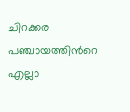ചിറക്കര പഞ്ചായത്തിന്‍റെ എല്ലാ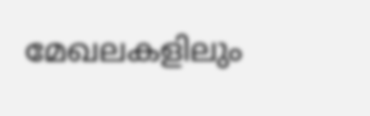മേഖലകളിലും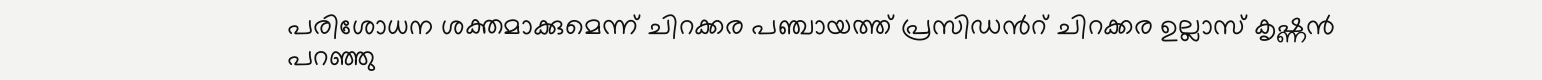പരിശോധന ശക്തമാക്കുമെന്ന് ചിറക്കര പഞ്ചായത്ത് പ്രസിഡന്‍റ് ചിറക്കര ഉല്ലാസ് കൃഷ്ണന്‍ പറഞ്ഞു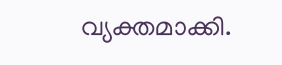വ്യക്തമാക്കി.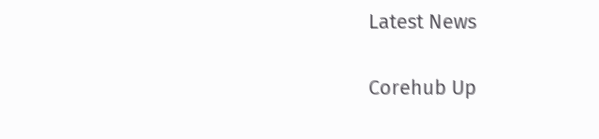Latest News

Corehub Up